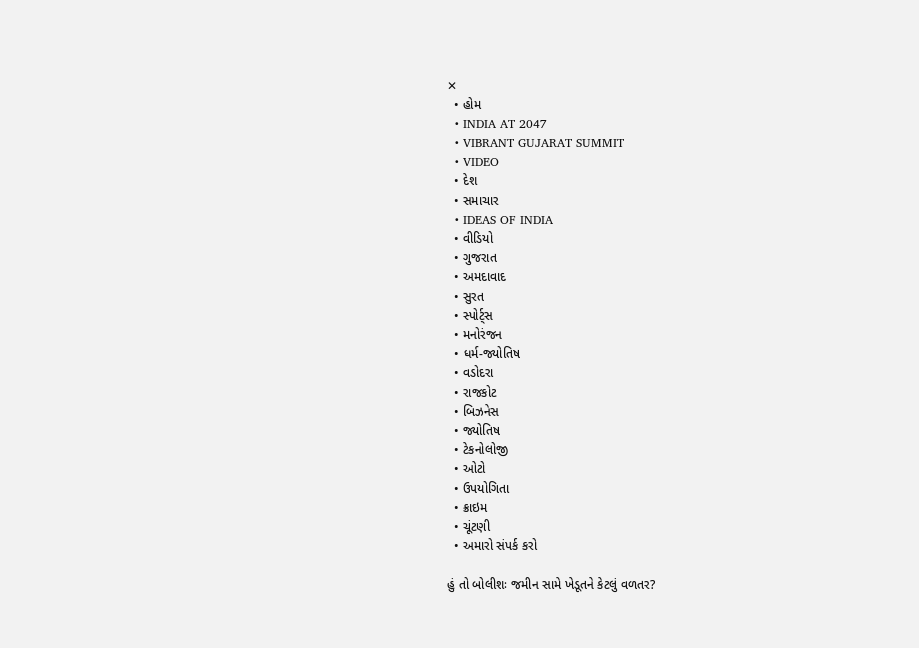✕
  • હોમ
  • INDIA AT 2047
  • VIBRANT GUJARAT SUMMIT
  • VIDEO
  • દેશ
  • સમાચાર
  • IDEAS OF INDIA
  • વીડિયો
  • ગુજરાત
  • અમદાવાદ
  • સુરત
  • સ્પોર્ટ્સ
  • મનોરંજન
  • ધર્મ-જ્યોતિષ
  • વડોદરા
  • રાજકોટ
  • બિઝનેસ
  • જ્યોતિષ
  • ટેકનોલોજી
  • ઓટો
  • ઉપયોગિતા
  • ક્રાઇમ
  • ચૂંટણી
  • અમારો સંપર્ક કરો

હું તો બોલીશઃ જમીન સામે ખેડૂતને કેટલું વળતર?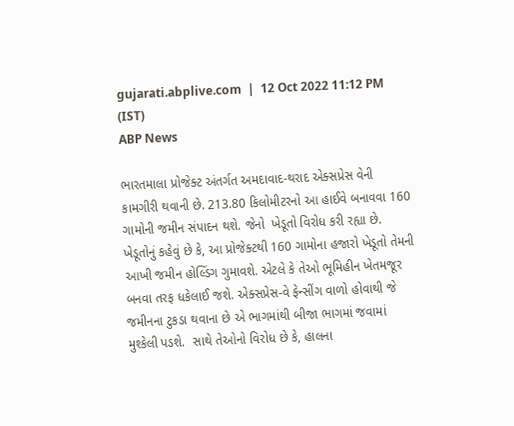gujarati.abplive.com  |  12 Oct 2022 11:12 PM (IST)
ABP News

ભારતમાલા પ્રોજેક્ટ અંતર્ગત અમદાવાદ-થરાદ એક્સપ્રેસ વેની કામગીરી થવાની છે. 213.80 કિલોમીટરનો આ હાઈવે બનાવવા 160 ગામોની જમીન સંપાદન થશે. જેનો  ખેડૂતો વિરોધ કરી રહ્યા છે. ખેડૂતોનું કહેવું છે કે, આ પ્રોજેક્ટથી 160 ગામોના હજારો ખેડૂતો તેમની આખી જમીન હોલ્ડિંગ ગુમાવશે. એટલે કે તેઓ ભૂમિહીન ખેતમજૂર બનવા તરફ ધકેલાઈ જશે. એક્સપ્રેસ-વે ફેન્સીંગ વાળો હોવાથી જે જમીનના ટુકડા થવાના છે એ ભાગમાંથી બીજા ભાગમાં જવામાં મુશ્કેલી પડશે.  સાથે તેઓનો વિરોધ છે કે, હાલના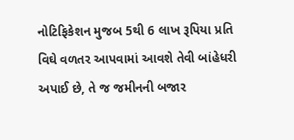નોટિફિકેશન મુજબ 5થી 6 લાખ રૂપિયા પ્રતિ વિઘે વળતર આપવામાં આવશે તેવી બાંહેધરી અપાઈ છે, તે જ જમીનની બજાર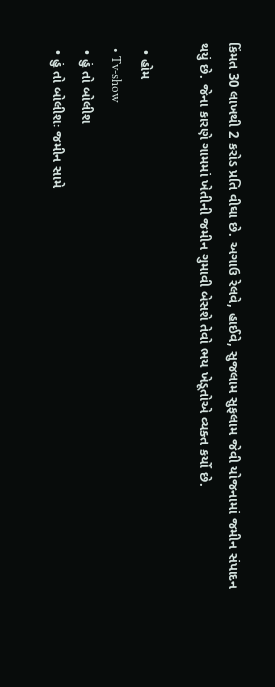કિંમત 30 લાખથી 2 કરોડ પ્રતિ વીઘા છે. અગાઉ રેલવે, હાઈવે, સુજલામ સુફલામ જેવી યોજનામાં જમીન સંપાદન થયું છે. જેના કારણે ગામમાં ખેતીની જમીન ગુમાવી બેસશે તેવો ભય ખેડૂતોએ વ્યક્ત કર્યો છે.

  • હોમ
  • Tv-show
  • હું તો બોલીશ
  • હું તો બોલીશઃ જમીન સામે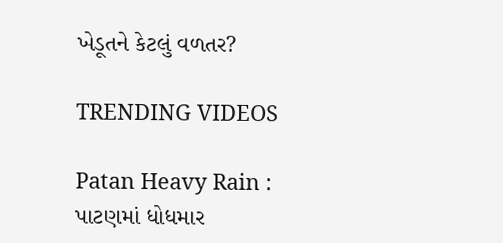ખેડૂતને કેટલું વળતર?

TRENDING VIDEOS

Patan Heavy Rain : પાટણમાં ધોધમાર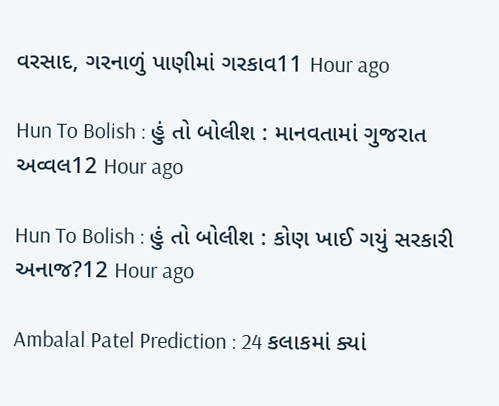વરસાદ, ગરનાળું પાણીમાં ગરકાવ11 Hour ago

Hun To Bolish : હું તો બોલીશ : માનવતામાં ગુજરાત અવ્વલ12 Hour ago

Hun To Bolish : હું તો બોલીશ : કોણ ખાઈ ગયું સરકારી અનાજ?12 Hour ago

Ambalal Patel Prediction : 24 કલાકમાં ક્યાં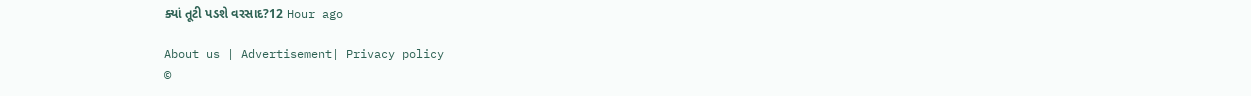ક્યાં તૂટી પડશે વરસાદ?12 Hour ago

About us | Advertisement| Privacy policy
©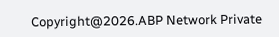Copyright@2026.ABP Network Private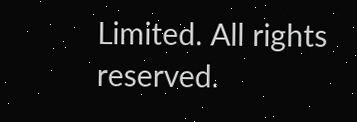Limited. All rights reserved.